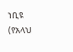ነቢዩ (የአላህ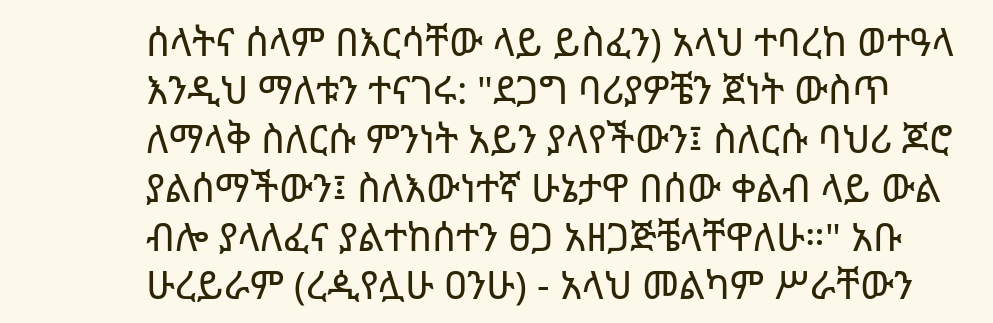ሰላትና ሰላም በእርሳቸው ላይ ይስፈን) አላህ ተባረከ ወተዓላ እንዲህ ማለቱን ተናገሩ: "ደጋግ ባሪያዎቼን ጀነት ውስጥ ለማላቅ ስለርሱ ምንነት አይን ያላየችውን፤ ስለርሱ ባህሪ ጆሮ ያልሰማችውን፤ ስለእውነተኛ ሁኔታዋ በሰው ቀልብ ላይ ውል ብሎ ያላለፈና ያልተከሰተን ፀጋ አዘጋጅቼላቸዋለሁ።" አቡ ሁረይራም (ረዺየሏሁ ዐንሁ) - አላህ መልካም ሥራቸውን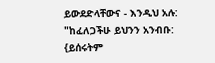ይውደድላቸውና - እንዲህ አሉ: "ከፈለጋችሁ ይህንን አንብቡ: {ይሰሩትም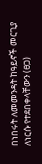በነበሩት ለመመንዳት ከዓይኖች መርጊያ ለነርሱ የተደበቀላቸውን (ፀጋ)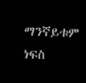ማንኛይቱም ነፍስ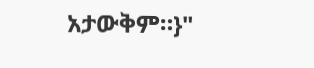አታውቅም።}"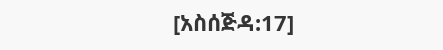[አስሰጅዳ:17]